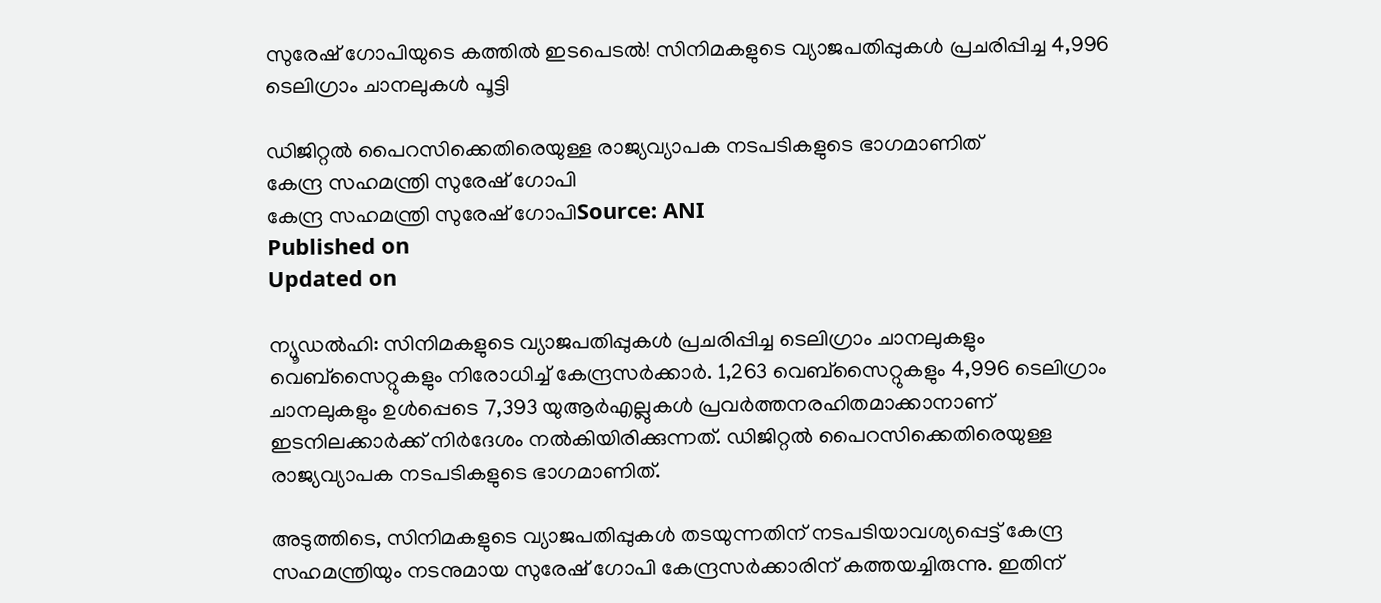സുരേഷ് ഗോപിയുടെ കത്തിൽ ഇടപെടൽ! സിനിമകളുടെ വ്യാജപതിപ്പുകൾ പ്രചരിപ്പിച്ച 4,996 ടെലിഗ്രാം ചാനലുകൾ പൂട്ടി

ഡിജിറ്റൽ പൈറസിക്കെതിരെയുള്ള രാജ്യവ്യാപക നടപടികളുടെ ഭാഗമാണിത്
കേന്ദ്ര സഹമന്ത്രി സുരേഷ് ഗോപി
കേന്ദ്ര സഹമന്ത്രി സുരേഷ് ഗോപിSource: ANI
Published on
Updated on

ന്യൂഡൽഹി: സിനിമകളുടെ വ്യാജപതിപ്പുകൾ പ്രചരിപ്പിച്ച ടെലിഗ്രാം ചാനലുകളും വെബ്സൈറ്റുകളും നിരോധിച്ച് കേന്ദ്രസർക്കാർ. 1,263 വെബ്‌സൈറ്റുകളും 4,996 ടെലിഗ്രാം ചാനലുകളും ഉൾപ്പെടെ 7,393 യുആർഎല്ലുകൾ പ്രവർത്തനരഹിതമാക്കാനാണ് ഇടനിലക്കാർക്ക് നിർദേശം നൽകിയിരിക്കുന്നത്. ഡിജിറ്റൽ പൈറസിക്കെതിരെയുള്ള രാജ്യവ്യാപക നടപടികളുടെ ഭാഗമാണിത്.

അടുത്തിടെ, സിനിമകളുടെ വ്യാജപതിപ്പുകൾ തടയുന്നതിന് നടപടിയാവശ്യപ്പെട്ട് കേന്ദ്ര സഹമന്ത്രിയും നടനുമായ സുരേഷ് ഗോപി കേന്ദ്രസർക്കാരിന് കത്തയച്ചിരുന്നു. ഇതിന്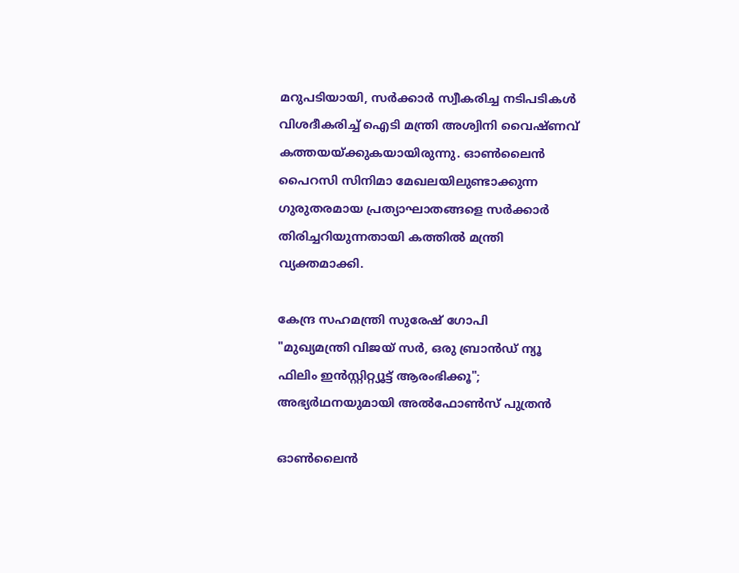മറുപടിയായി, സർക്കാർ സ്വീകരിച്ച നടിപടികൾ വിശദീകരിച്ച് ഐടി മന്ത്രി അശ്വിനി വൈഷ്ണവ് കത്തയയ്‌ക്കുകയായിരുന്നു. ഓൺലൈൻ പൈറസി സിനിമാ മേഖലയിലുണ്ടാക്കുന്ന ഗുരുതരമായ പ്രത്യാഘാതങ്ങളെ സർക്കാർ തിരിച്ചറിയുന്നതായി കത്തിൽ മന്ത്രി വ്യക്തമാക്കി.

കേന്ദ്ര സഹമന്ത്രി സുരേഷ് ഗോപി
"മുഖ്യമന്ത്രി വിജയ് സർ, ഒരു ബ്രാൻഡ് ന്യൂ ഫിലിം ഇൻസ്റ്റിറ്റ്യൂട്ട് ആരംഭിക്കൂ"; അഭ്യർഥനയുമായി അൽഫോൺസ് പുത്രൻ

ഓൺലൈൻ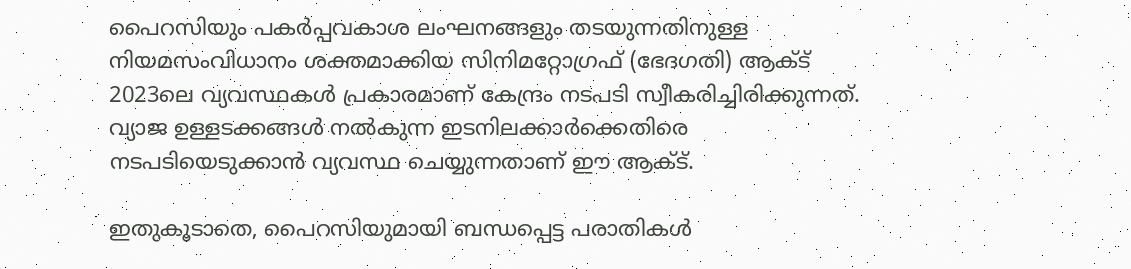പൈറസിയും പകർപ്പവകാശ ലംഘനങ്ങളും തടയുന്നതിനുള്ള നിയമസംവിധാനം ശക്തമാക്കിയ സിനിമറ്റോഗ്രഫ് (ഭേദഗതി) ആക്ട് 2023ലെ വ്യവസ്ഥകൾ പ്രകാരമാണ് കേന്ദ്രം നടപടി സ്വീകരിച്ചിരിക്കുന്നത്. വ്യാജ ഉള്ളടക്കങ്ങൾ നൽകുന്ന ഇടനിലക്കാർക്കെതിരെ നടപടിയെടുക്കാൻ വ്യവസ്ഥ ചെയ്യുന്നതാണ് ഈ ആക്ട്.

ഇതുകൂടാതെ, പൈറസിയുമായി ബന്ധപ്പെട്ട പരാതികൾ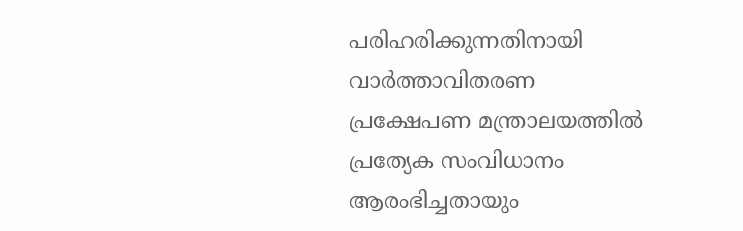പരിഹരിക്കുന്നതിനായി വാർത്താവിതരണ പ്രക്ഷേപണ മന്ത്രാലയത്തിൽ പ്രത്യേക സംവിധാനം ആരംഭിച്ചതായും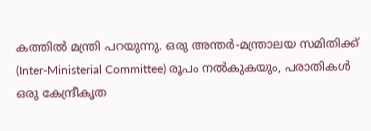കത്തിൽ മന്ത്രി പറയുന്നു. ഒരു അന്തർ-മന്ത്രാലയ സമിതിക്ക് (Inter-Ministerial Committee) രൂപം നൽകുകയും, പരാതികൾ ഒരു കേന്ദ്രീകൃത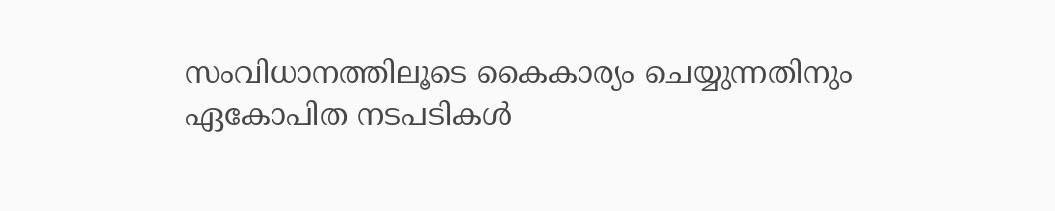സംവിധാനത്തിലൂടെ കൈകാര്യം ചെയ്യുന്നതിനും ഏകോപിത നടപടികൾ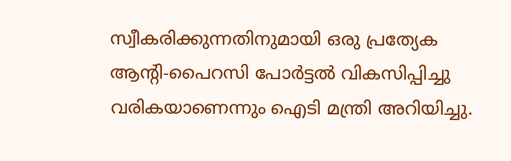സ്വീകരിക്കുന്നതിനുമായി ഒരു പ്രത്യേക ആന്റി-പൈറസി പോർട്ടൽ വികസിപ്പിച്ചു വരികയാണെന്നും ഐടി മന്ത്രി അറിയിച്ചു.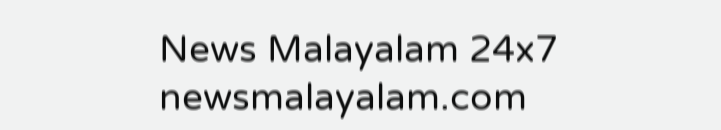News Malayalam 24x7
newsmalayalam.com